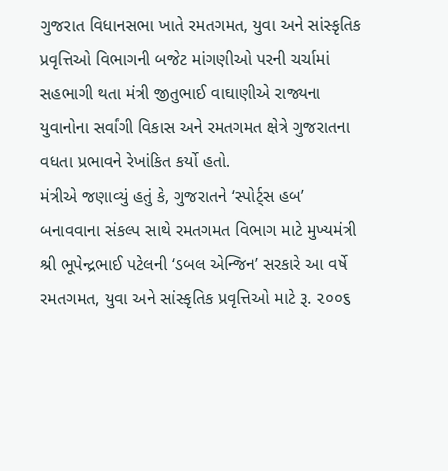ગુજરાત વિધાનસભા ખાતે રમતગમત, યુવા અને સાંસ્કૃતિક પ્રવૃત્તિઓ વિભાગની બજેટ માંગણીઓ પરની ચર્ચામાં સહભાગી થતા મંત્રી જીતુભાઈ વાઘાણીએ રાજ્યના યુવાનોના સર્વાંગી વિકાસ અને રમતગમત ક્ષેત્રે ગુજરાતના વધતા પ્રભાવને રેખાંકિત કર્યો હતો.
મંત્રીએ જણાવ્યું હતું કે, ગુજરાતને ‘સ્પોર્ટ્સ હબ’ બનાવવાના સંકલ્પ સાથે રમતગમત વિભાગ માટે મુખ્યમંત્રી શ્રી ભૂપેન્દ્રભાઈ પટેલની ‘ડબલ એન્જિન’ સરકારે આ વર્ષે રમતગમત, યુવા અને સાંસ્કૃતિક પ્રવૃત્તિઓ માટે રૂ. ૨૦૦૬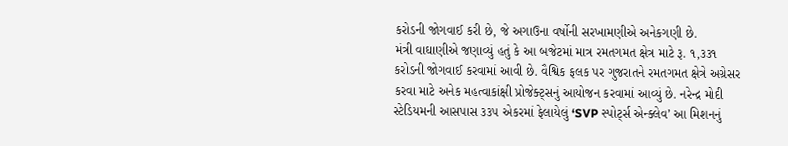કરોડની જોગવાઈ કરી છે, જે અગાઉના વર્ષોની સરખામણીએ અનેકગણી છે.
મંત્રી વાઘાણીએ જણાવ્યું હતું કે આ બજેટમાં માત્ર રમતગમત ક્ષેત્ર માટે રૂ. ૧,૩૩૧ કરોડની જોગવાઈ કરવામાં આવી છે. વૈશ્વિક ફલક પર ગુજરાતને રમતગમત ક્ષેત્રે અગ્રેસર કરવા માટે અનેક મહત્વાકાંક્ષી પ્રોજેક્ટ્સનું આયોજન કરવામાં આવ્યું છે. નરેન્દ્ર મોદી સ્ટેડિયમની આસપાસ ૩૩૫ એકરમાં ફેલાયેલું ‘SVP સ્પોર્ટ્સ એન્ક્લેવ’ આ મિશનનું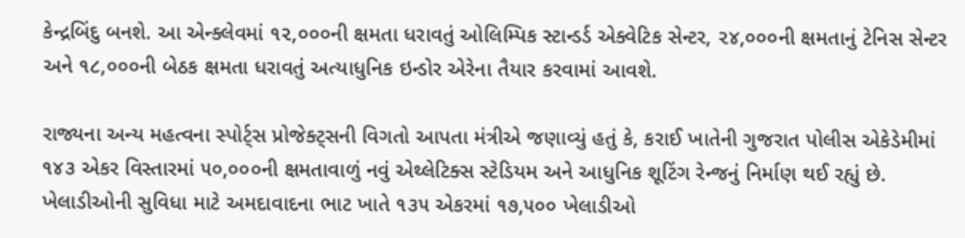કેન્દ્રબિંદુ બનશે. આ એન્ક્લેવમાં ૧૨,૦૦૦ની ક્ષમતા ધરાવતું ઓલિમ્પિક સ્ટાન્ડર્ડ એક્વેટિક સેન્ટર, ૨૪,૦૦૦ની ક્ષમતાનું ટેનિસ સેન્ટર અને ૧૮,૦૦૦ની બેઠક ક્ષમતા ધરાવતું અત્યાધુનિક ઇન્ડોર એરેના તૈયાર કરવામાં આવશે.

રાજ્યના અન્ય મહત્વના સ્પોર્ટ્સ પ્રોજેક્ટ્સની વિગતો આપતા મંત્રીએ જણાવ્યું હતું કે, કરાઈ ખાતેની ગુજરાત પોલીસ એકેડેમીમાં ૧૪૩ એકર વિસ્તારમાં ૫૦,૦૦૦ની ક્ષમતાવાળું નવું એથ્લેટિક્સ સ્ટેડિયમ અને આધુનિક શૂટિંગ રેન્જનું નિર્માણ થઈ રહ્યું છે. ખેલાડીઓની સુવિધા માટે અમદાવાદના ભાટ ખાતે ૧૩૫ એકરમાં ૧૭,૫૦૦ ખેલાડીઓ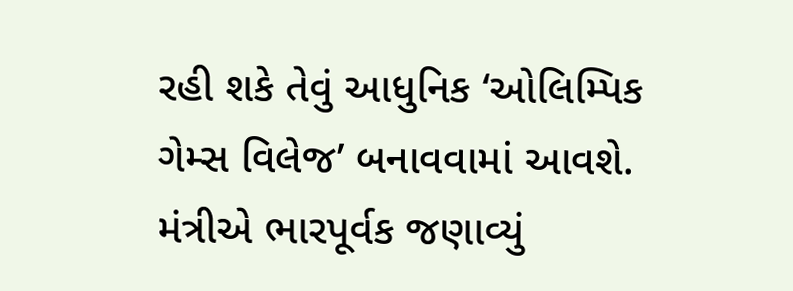રહી શકે તેવું આધુનિક ‘ઓલિમ્પિક ગેમ્સ વિલેજ’ બનાવવામાં આવશે. મંત્રીએ ભારપૂર્વક જણાવ્યું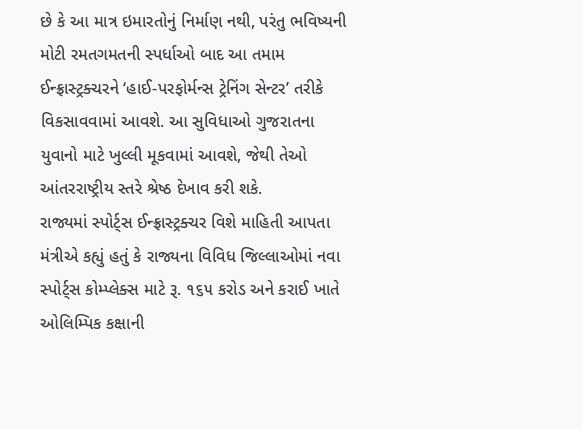છે કે આ માત્ર ઇમારતોનું નિર્માણ નથી, પરંતુ ભવિષ્યની મોટી રમતગમતની સ્પર્ધાઓ બાદ આ તમામ ઈન્ફ્રાસ્ટ્રક્ચરને ‘હાઈ-પરફોર્મન્સ ટ્રેનિંગ સેન્ટર’ તરીકે વિકસાવવામાં આવશે. આ સુવિધાઓ ગુજરાતના યુવાનો માટે ખુલ્લી મૂકવામાં આવશે, જેથી તેઓ આંતરરાષ્ટ્રીય સ્તરે શ્રેષ્ઠ દેખાવ કરી શકે.
રાજ્યમાં સ્પોર્ટ્સ ઈન્ફ્રાસ્ટ્રક્ચર વિશે માહિતી આપતા મંત્રીએ કહ્યું હતું કે રાજ્યના વિવિધ જિલ્લાઓમાં નવા સ્પોર્ટ્સ કોમ્પ્લેક્સ માટે રૂ. ૧૬૫ કરોડ અને કરાઈ ખાતે ઓલિમ્પિક કક્ષાની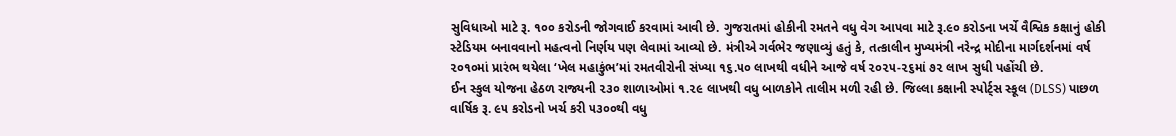સુવિધાઓ માટે રૂ. ૧૦૦ કરોડની જોગવાઈ કરવામાં આવી છે. ગુજરાતમાં હોકીની રમતને વધુ વેગ આપવા માટે રૂ.૯૦ કરોડના ખર્ચે વૈશ્વિક કક્ષાનું હોકી સ્ટેડિયમ બનાવવાનો મહત્વનો નિર્ણય પણ લેવામાં આવ્યો છે. મંત્રીએ ગર્વભેર જણાવ્યું હતું કે, તત્કાલીન મુખ્યમંત્રી નરેન્દ્ર મોદીના માર્ગદર્શનમાં વર્ષ ૨૦૧૦માં પ્રારંભ થયેલા ‘ખેલ મહાકુંભ’માં રમતવીરોની સંખ્યા ૧૬.૫૦ લાખથી વધીને આજે વર્ષ ૨૦૨૫-૨૬માં ૭૨ લાખ સુધી પહોંચી છે.
ઈન સ્કુલ યોજના હેઠળ રાજ્યની ૨૩૦ શાળાઓમાં ૧.૨૯ લાખથી વધુ બાળકોને તાલીમ મળી રહી છે. જિલ્લા કક્ષાની સ્પોર્ટ્સ સ્કૂલ (DLSS) પાછળ વાર્ષિક રૂ. ૯૫ કરોડનો ખર્ચ કરી ૫૩૦૦થી વધુ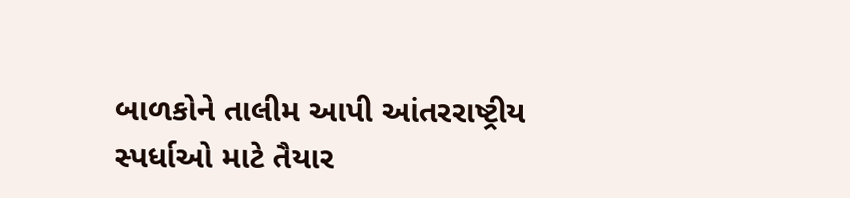બાળકોને તાલીમ આપી આંતરરાષ્ટ્રીય સ્પર્ધાઓ માટે તૈયાર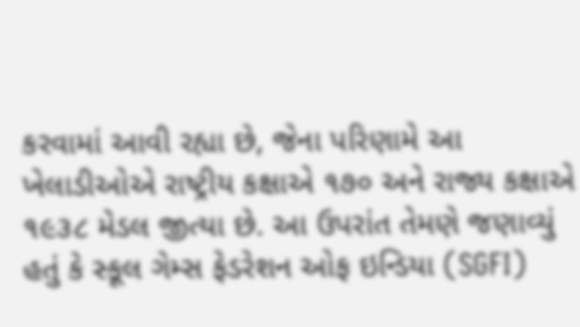કરવામાં આવી રહ્યા છે, જેના પરિણામે આ ખેલાડીઓએ રાષ્ટ્રીય કક્ષાએ ૧૭૦ અને રાજ્ય કક્ષાએ ૧૯૩૮ મેડલ જીત્યા છે. આ ઉપરાંત તેમણે જણાવ્યું હતું કે સ્કૂલ ગેમ્સ ફેડરેશન ઓફ ઇન્ડિયા (SGFI)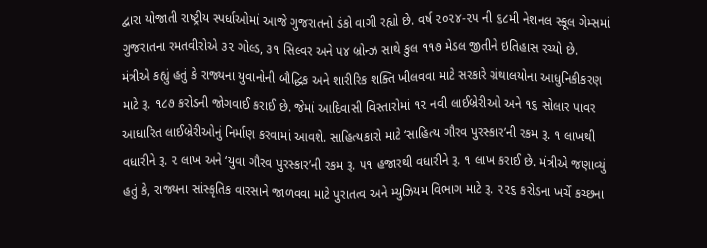દ્વારા યોજાતી રાષ્ટ્રીય સ્પર્ધાઓમાં આજે ગુજરાતનો ડંકો વાગી રહ્યો છે. વર્ષ ૨૦૨૪-૨૫ ની ૬૮મી નેશનલ સ્કૂલ ગેમ્સમાં ગુજરાતના રમતવીરોએ ૩૨ ગોલ્ડ, ૩૧ સિલ્વર અને ૫૪ બ્રોન્ઝ સાથે કુલ ૧૧૭ મેડલ જીતીને ઇતિહાસ રચ્યો છે.
મંત્રીએ કહ્યું હતું કે રાજ્યના યુવાનોની બૌદ્ધિક અને શારીરિક શક્તિ ખીલવવા માટે સરકારે ગ્રંથાલયોના આધુનિકીકરણ માટે રૂ. ૧૮૭ કરોડની જોગવાઈ કરાઈ છે. જેમાં આદિવાસી વિસ્તારોમાં ૧૨ નવી લાઈબ્રેરીઓ અને ૧૬ સોલાર પાવર આધારિત લાઈબ્રેરીઓનું નિર્માણ કરવામાં આવશે. સાહિત્યકારો માટે ‘સાહિત્ય ગૌરવ પુરસ્કાર’ની રકમ રૂ. ૧ લાખથી વધારીને રૂ. ૨ લાખ અને ‘યુવા ગૌરવ પુરસ્કાર’ની રકમ રૂ. ૫૧ હજારથી વધારીને રૂ. ૧ લાખ કરાઈ છે. મંત્રીએ જણાવ્યું હતું કે, રાજ્યના સાંસ્કૃતિક વારસાને જાળવવા માટે પુરાતત્વ અને મ્યુઝિયમ વિભાગ માટે રૂ. ૨૨૬ કરોડના ખર્ચે કચ્છના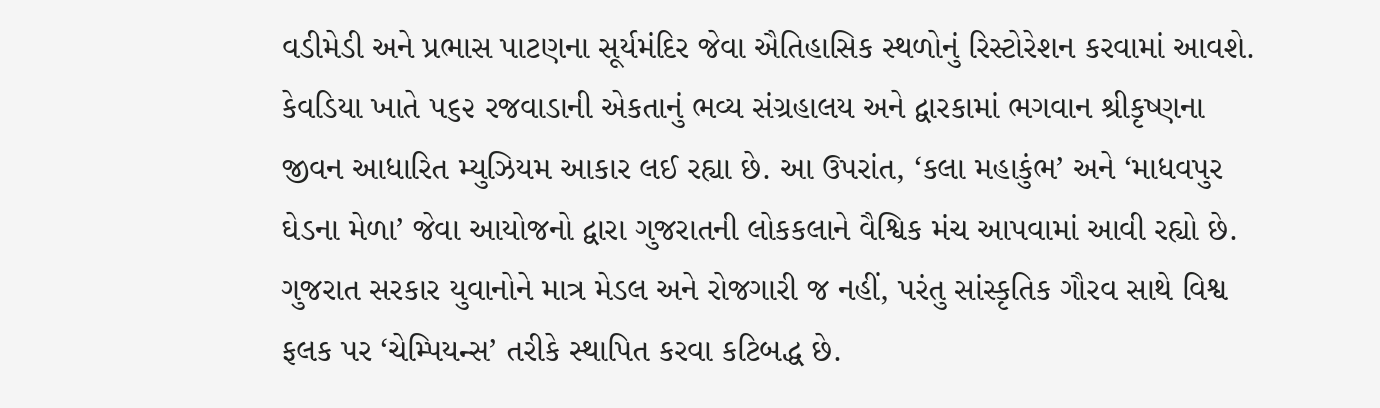વડીમેડી અને પ્રભાસ પાટણના સૂર્યમંદિર જેવા ઐતિહાસિક સ્થળોનું રિસ્ટોરેશન કરવામાં આવશે. કેવડિયા ખાતે ૫૬૨ રજવાડાની એકતાનું ભવ્ય સંગ્રહાલય અને દ્વારકામાં ભગવાન શ્રીકૃષ્ણના જીવન આધારિત મ્યુઝિયમ આકાર લઈ રહ્યા છે. આ ઉપરાંત, ‘કલા મહાકુંભ’ અને ‘માધવપુર ઘેડના મેળા’ જેવા આયોજનો દ્વારા ગુજરાતની લોકકલાને વૈશ્વિક મંચ આપવામાં આવી રહ્યો છે.
ગુજરાત સરકાર યુવાનોને માત્ર મેડલ અને રોજગારી જ નહીં, પરંતુ સાંસ્કૃતિક ગૌરવ સાથે વિશ્વ ફલક પર ‘ચેમ્પિયન્સ’ તરીકે સ્થાપિત કરવા કટિબદ્ધ છે.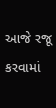આજે રજૂ કરવામાં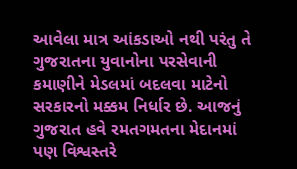આવેલા માત્ર આંકડાઓ નથી પરંતુ તે ગુજરાતના યુવાનોના પરસેવાની કમાણીને મેડલમાં બદલવા માટેનો સરકારનો મક્કમ નિર્ધાર છે. આજનું ગુજરાત હવે રમતગમતના મેદાનમાં પણ વિશ્વસ્તરે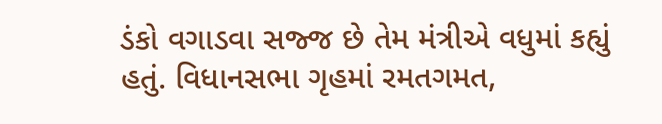ડંકો વગાડવા સજ્જ છે તેમ મંત્રીએ વધુમાં કહ્યું હતું. વિધાનસભા ગૃહમાં રમતગમત,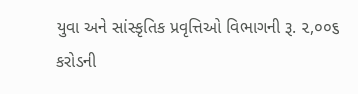યુવા અને સાંસ્કૃતિક પ્રવૃત્તિઓ વિભાગની રૂ. ૨,૦૦૬ કરોડની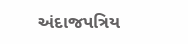અંદાજપત્રિય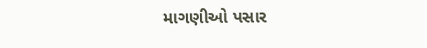માગણીઓ પસાર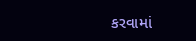કરવામાં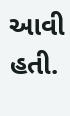આવી હતી.